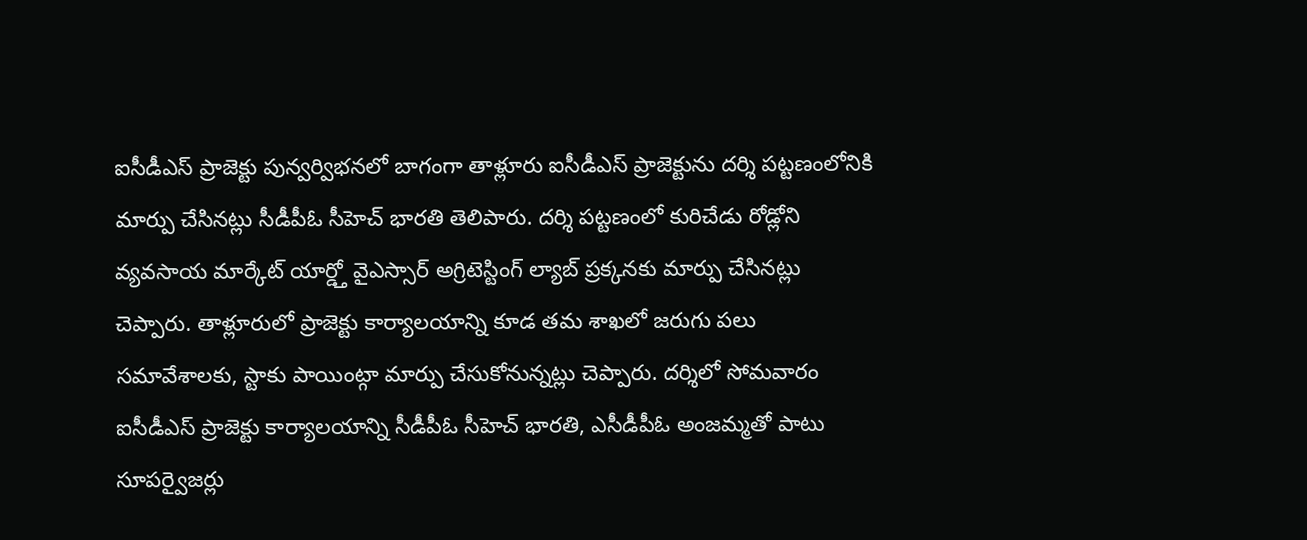ఐసీడీఎస్ ప్రాజెక్టు పున్వర్విభనలో బాగంగా తాళ్లూరు ఐసీడీఎస్ ప్రాజెక్టును దర్శి పట్టణంలోనికి మార్పు చేసినట్లు సీడీపీఓ సీహెచ్ భారతి తెలిపారు. దర్శి పట్టణంలో కురిచేడు రోడ్లోని వ్యవసాయ మార్కేట్ యార్డ్తో వైఎస్సార్ అగ్రిటెస్టింగ్ ల్యాబ్ ప్రక్కనకు మార్పు చేసినట్లు చెప్పారు. తాళ్లూరులో ప్రాజెక్టు కార్యాలయాన్ని కూడ తమ శాఖలో జరుగు పలు సమావేశాలకు, స్టాకు పాయింట్గా మార్పు చేసుకోనున్నట్లు చెప్పారు. దర్శిలో సోమవారం ఐసీడీఎస్ ప్రాజెక్టు కార్యాలయాన్ని సీడీపీఓ సీహెచ్ భారతి, ఎసీడీపీఓ అంజమ్మతో పాటు సూపర్వైజర్లు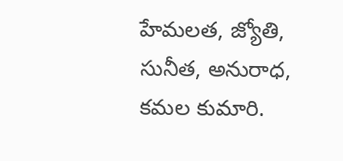హేమలత, జ్యోతి, సునీత, అనురాధ, కమల కుమారి.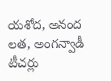యశోద, అనంద లత, అంగన్వాడీ టీచర్లు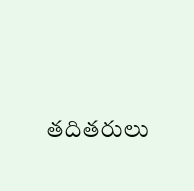తదితరులు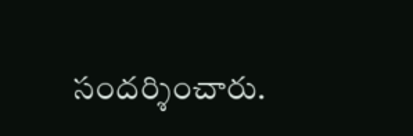సందర్శించారు.